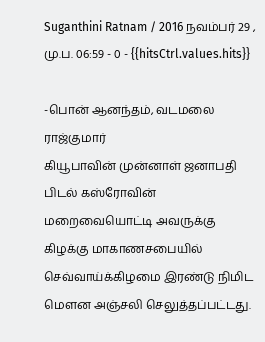Suganthini Ratnam / 2016 நவம்பர் 29 , மு.ப. 06:59 - 0 - {{hitsCtrl.values.hits}}

-பொன் ஆனந்தம், வடமலை ராஜ்குமார்
கியூபாவின் முன்னாள் ஜனாபதி பிடல் கஸ்ரோவின் மறைவையொட்டி அவருக்கு கிழக்கு மாகாணசபையில் செவ்வாய்க்கிழமை இரண்டு நிமிட மௌன அஞ்சலி செலுத்தப்பட்டது.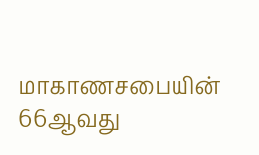மாகாணசபையின் 66ஆவது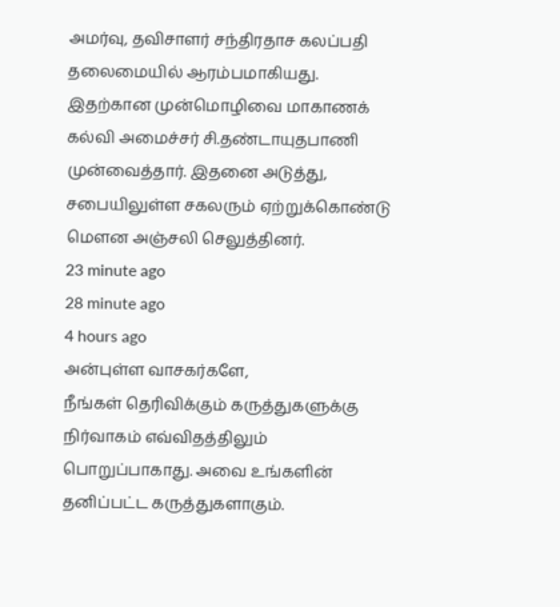அமர்வு, தவிசாளர் சந்திரதாச கலப்பதி தலைமையில் ஆரம்பமாகியது.
இதற்கான முன்மொழிவை மாகாணக் கல்வி அமைச்சர் சி.தண்டாயுதபாணி முன்வைத்தார். இதனை அடுத்து, சபையிலுள்ள சகலரும் ஏற்றுக்கொண்டு மௌன அஞ்சலி செலுத்தினர்.
23 minute ago
28 minute ago
4 hours ago
அன்புள்ள வாசகர்களே,
நீங்கள் தெரிவிக்கும் கருத்துகளுக்கு நிர்வாகம் எவ்விதத்திலும் பொறுப்பாகாது. அவை உங்களின் தனிப்பட்ட கருத்துகளாகும்.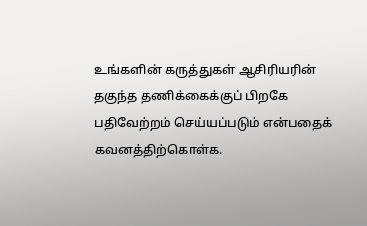உங்களின் கருத்துகள் ஆசிரியரின் தகுந்த தணிக்கைக்குப் பிறகே பதிவேற்றம் செய்யப்படும் என்பதைக் கவனத்திற்கொள்க.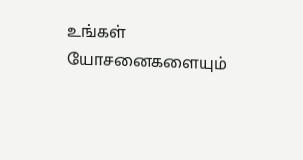உங்கள் யோசனைகளையும்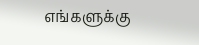எங்களுக்கு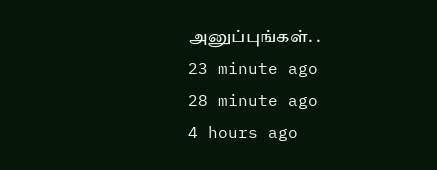அனுப்புங்கள். .
23 minute ago
28 minute ago
4 hours ago